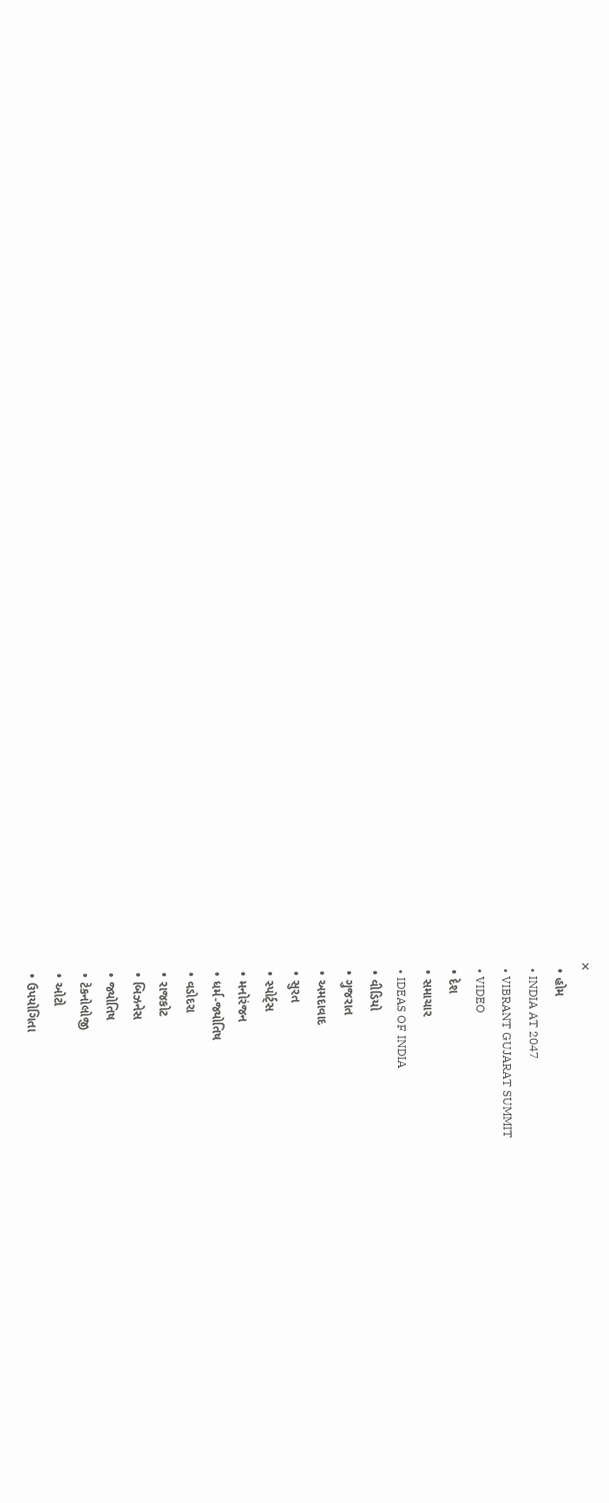✕
  • હોમ
  • INDIA AT 2047
  • VIBRANT GUJARAT SUMMIT
  • VIDEO
  • દેશ
  • સમાચાર
  • IDEAS OF INDIA
  • વીડિયો
  • ગુજરાત
  • અમદાવાદ
  • સુરત
  • સ્પોર્ટ્સ
  • મનોરંજન
  • ધર્મ-જ્યોતિષ
  • વડોદરા
  • રાજકોટ
  • બિઝનેસ
  • જ્યોતિષ
  • ટેકનોલોજી
  • ઓટો
  • ઉપયોગિતા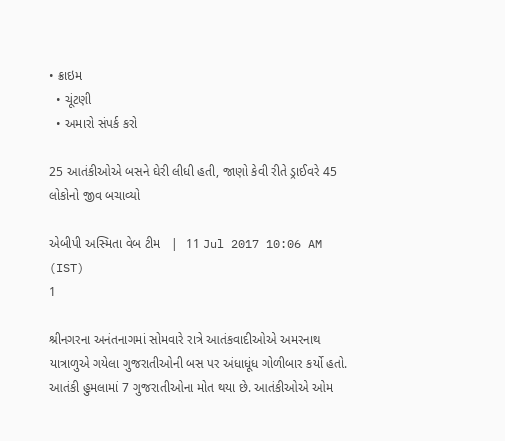• ક્રાઇમ
  • ચૂંટણી
  • અમારો સંપર્ક કરો

25 આતંકીઓએ બસને ઘેરી લીધી હતી, જાણો કેવી રીતે ડ્રાઈવરે 45 લોકોનો જીવ બચાવ્યો

એબીપી અસ્મિતા વેબ ટીમ   |  11 Jul 2017 10:06 AM (IST)
1

શ્રીનગરના અનંતનાગમાં સોમવારે રાત્રે આતંકવાદીઓએ અમરનાથ યાત્રાળુએ ગયેલા ગુજરાતીઓની બસ પર અંધાધૂંધ ગોળીબાર કર્યો હતો. આતંકી હુમલામાં 7 ગુજરાતીઓના મોત થયા છે. આતંકીઓએ ઓમ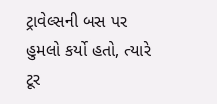ટ્રાવેલ્સની બસ પર હુમલો કર્યો હતો, ત્યારે ટૂર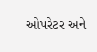ઓપરેટર અને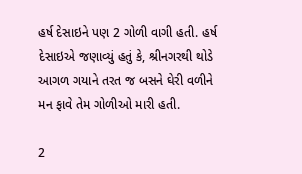હર્ષ દેસાઇને પણ 2 ગોળી વાગી હતી. હર્ષ દેસાઇએ જણાવ્યું હતું કે, શ્રીનગરથી થોડે આગળ ગયાને તરત જ બસને ઘેરી વળીને મન ફાવે તેમ ગોળીઓ મારી હતી.

2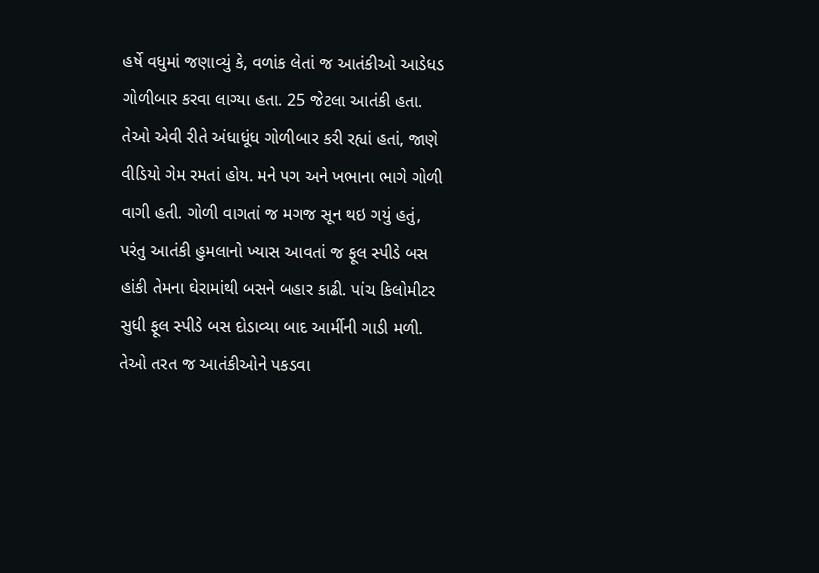હર્ષે વધુમાં જણાવ્યું કે, વળાંક લેતાં જ આતંકીઓ આડેધડ ગોળીબાર કરવા લાગ્યા હતા. 25 જેટલા આતંકી હતા. તેઓ એવી રીતે અંધાધૂંધ ગોળીબાર કરી રહ્યાં હતાં, જાણે વીડિયો ગેમ રમતાં હોય. મને પગ અને ખભાના ભાગે ગોળી વાગી હતી. ગોળી વાગતાં જ મગજ સૂન થઇ ગયું હતું, પરંતુ આતંકી હુમલાનો ખ્યાસ આવતાં જ ફૂલ સ્પીડે બસ હાંકી તેમના ઘેરામાંથી બસને બહાર કાઢી. પાંચ કિલોમીટર સુધી ફૂલ સ્પીડે બસ દોડાવ્યા બાદ આર્મીની ગાડી મળી. તેઓ તરત જ આતંકીઓને પકડવા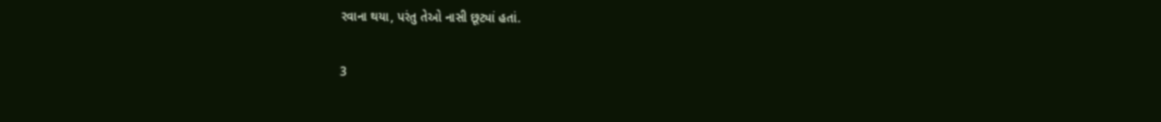રવાના થયા, પરંતુ તેઓ નાસી છૂટ્યાં હતાં.

3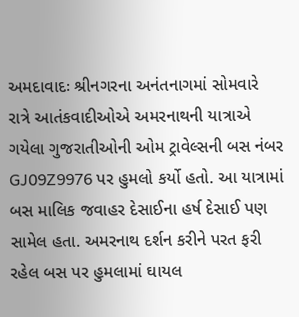અમદાવાદઃ શ્રીનગરના અનંતનાગમાં સોમવારે રાત્રે આતંકવાદીઓએ અમરનાથની યાત્રાએ ગયેલા ગુજરાતીઓની ઓમ ટ્રાવેલ્સની બસ નંબર GJ09Z9976 પર હુમલો કર્યો હતો. આ યાત્રામાં બસ માલિક જવાહર દેસાઈના હર્ષ દેસાઈ પણ સામેલ હતા. અમરનાથ દર્શન કરીને પરત ફરી રહેલ બસ પર હુમલામાં ઘાયલ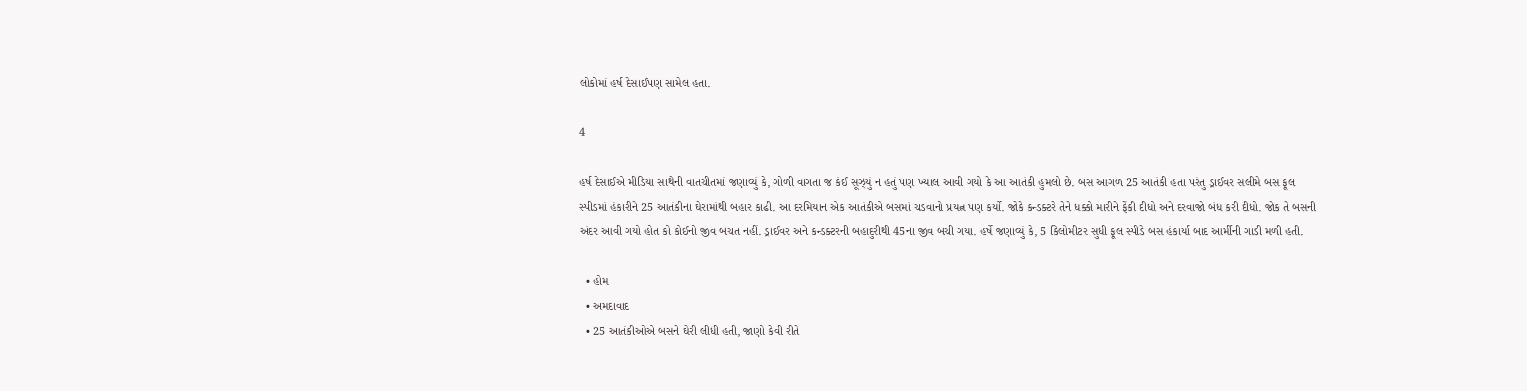લોકોમાં હર્ષ દેસાઈપણ સામેલ હતા.

4

હર્ષ દેસાઈએ મીડિયા સાથેની વાતચીતમાં જણાવ્યું કે, ગોળી વાગતા જ કંઈ સૂઝ્યું ન હતું પણ ખ્યાલ આવી ગયો કે આ આતંકી હુમલો છે. બસ આગળ 25 આતંકી હતા પરંતુ ડ્રાઈવર સલીમે બસ ફૂલ સ્પીડમાં હંકારીને 25 આતંકીના ઘેરામાંથી બહાર કાઢી. આ દરમિયાન એક આતંકીએ બસમાં ચડવાનો પ્રયત્ન પણ કર્યો. જોકે કન્ડક્ટરે તેને ધક્કો મારીને ફેંકી દીધો અને દરવાજો બંધ કરી દીધો. જોક તે બસની અંદર આવી ગયો હોત કો કોઈનો જીવ બચત નહીં. ડ્રાઈવર અને કન્ડક્ટરની બહાદુરીથી 45ના જીવ બચી ગયા. હર્ષે જણાવ્યું કે, 5 કિલોમીટર સુધી ફૂલ સ્પીડે બસ હંકાર્યા બાદ આર્મીની ગાડી મળી હતી.

  • હોમ
  • અમદાવાદ
  • 25 આતંકીઓએ બસને ઘેરી લીધી હતી, જાણો કેવી રીતે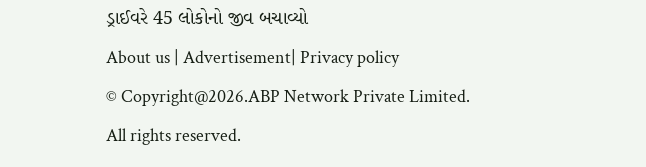ડ્રાઈવરે 45 લોકોનો જીવ બચાવ્યો
About us | Advertisement| Privacy policy
© Copyright@2026.ABP Network Private Limited. All rights reserved.